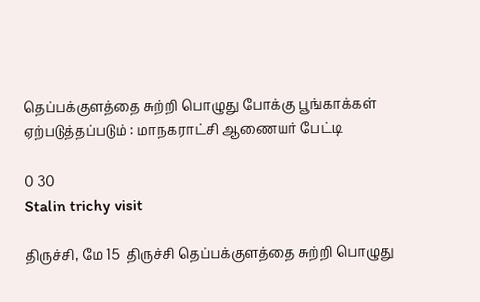தெப்பக்குளத்தை சுற்றி பொழுது போக்கு பூங்காக்கள் ஏற்படுத்தப்படும் : மாநகராட்சி ஆணையர் பேட்டி

0 30
Stalin trichy visit

திருச்சி, மே 15  திருச்சி தெப்பக்குளத்தை சுற்றி பொழுது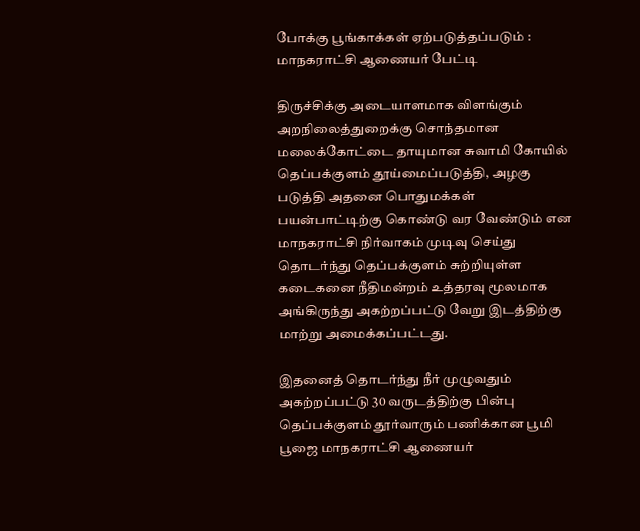போக்கு பூங்காக்கள் ஏற்படுத்தப்படும் : மாநகராட்சி ஆணையர் பேட்டி

திருச்சிக்கு அடையாளமாக விளங்கும் அறநிலைத்துறைக்கு சொந்தமான மலைக்கோட்டை தாயுமான சுவாமி கோயில் தெப்பக்குளம் தூய்மைப்படுத்தி, அழகு படுத்தி அதனை பொதுமக்கள் பயன்பாட்டிற்கு கொண்டு வர வேண்டும் என மாநகராட்சி நிர்வாகம் முடிவு செய்து தொடர்ந்து தெப்பக்குளம் சுற்றியுள்ள கடைகனை நீதிமன்றம் உத்தரவு மூலமாக அங்கிருந்து அகற்றப்பட்டு வேறு இடத்திற்கு மாற்று அமைக்கப்பட்டது.

இதனைத் தொடர்ந்து நீர் முழுவதும் அகற்றப்பட்டு 30 வருடத்திற்கு பின்பு தெப்பக்குளம் தூர்வாரும் பணிக்கான பூமி பூஜை மாநகராட்சி ஆணையர்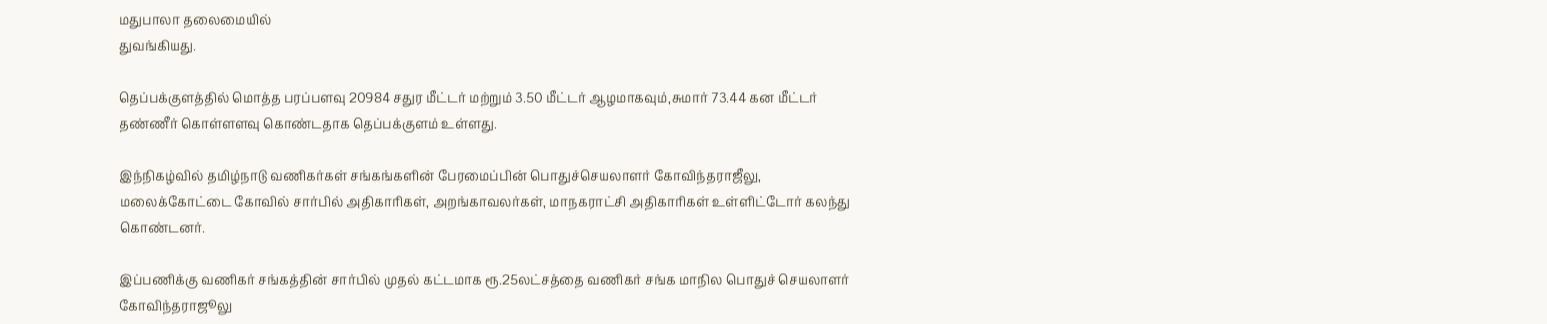மதுபாலா தலைமையில்
துவங்கியது.

தெப்பக்குளத்தில் மொத்த பரப்பளவு 20984 சதுர மீட்டர் மற்றும் 3.50 மீட்டர் ஆழமாகவும்,சுமார் 73.44 கன மீட்டர் தண்ணீர் கொள்ளளவு கொண்டதாக தெப்பக்குளம் உள்ளது.

இந்நிகழ்வில் தமிழ்நாடு வணிகர்கள் சங்கங்களின் பேரமைப்பின் பொதுச்செயலாளர் கோவிந்தராஜீலு, மலைக்கோட்டை கோவில் சார்பில் அதிகாரிகள், அறங்காவலர்கள், மாநகராட்சி அதிகாரிகள் உள்ளிட்டோர் கலந்து கொண்டனர்.

இப்பணிக்கு வணிகர் சங்கத்தின் சார்பில் முதல் கட்டமாக ரூ.25லட்சத்தை வணிகர் சங்க மாநில பொதுச் செயலாளர் கோவிந்தராஜூலு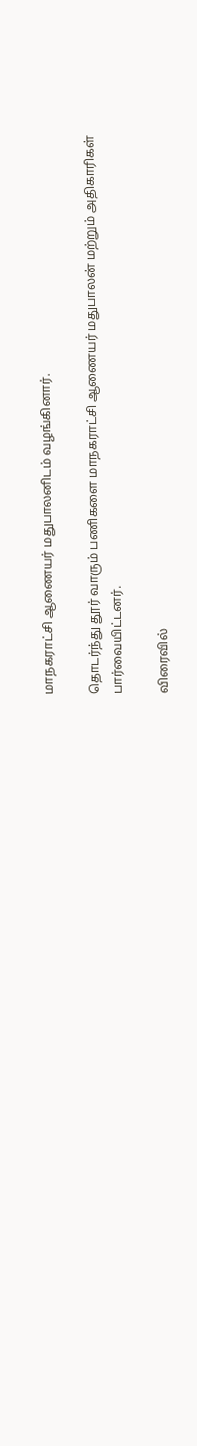மாநகராட்சி ஆணையர் மதுபாலனிடம் வழங்கினார்.

தொடர்ந்து தூர் வாரும் பணிகளை மாநகராட்சி ஆணையர் மதுபாலன் மற்றும் அதிகாரிகள் பார்வையிட்டனர்.

விரைவில்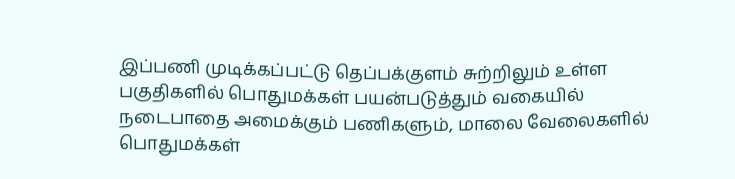இப்பணி முடிக்கப்பட்டு தெப்பக்குளம் சுற்றிலும் உள்ள பகுதிகளில் பொதுமக்கள் பயன்படுத்தும் வகையில் நடைபாதை அமைக்கும் பணிகளும், மாலை வேலைகளில் பொதுமக்கள்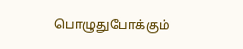பொழுதுபோக்கும்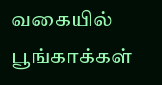வகையில் பூங்காக்கள்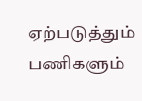ஏற்படுத்தும் பணிகளும்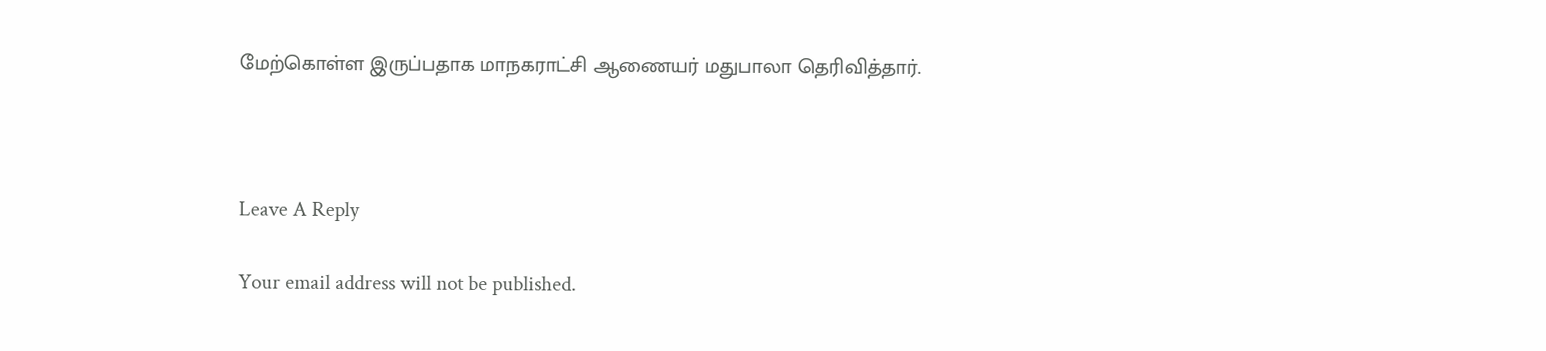மேற்கொள்ள இருப்பதாக மாநகராட்சி ஆணையர் மதுபாலா தெரிவித்தார்.



Leave A Reply

Your email address will not be published.